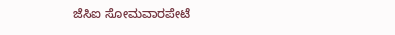ಜೆಸಿಐ ಸೋಮವಾರಪೇಟೆ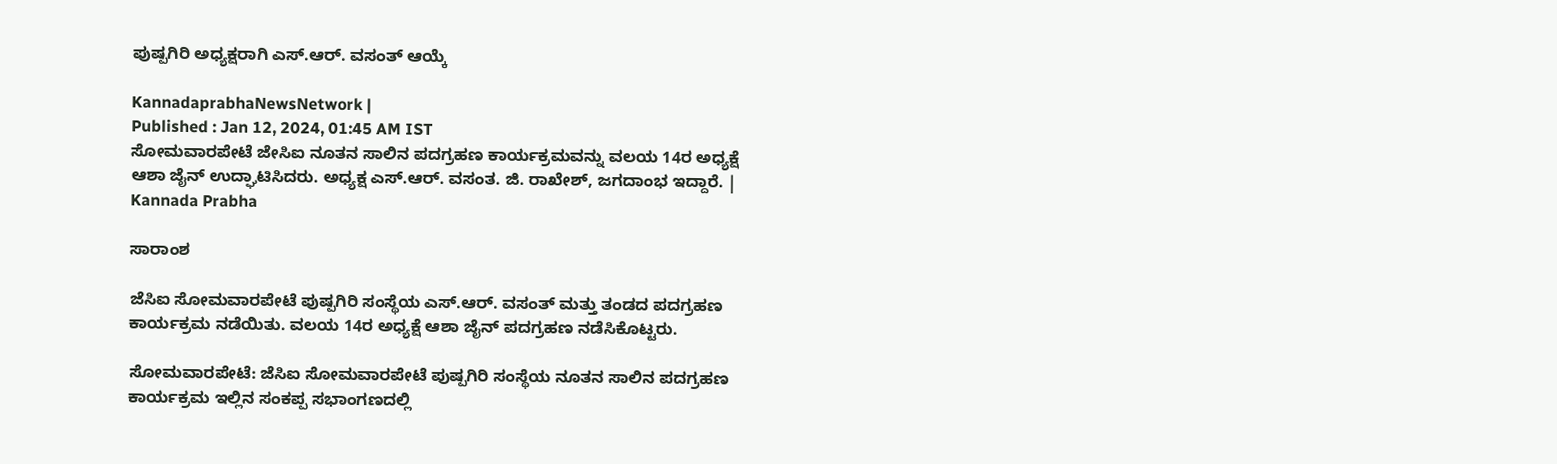ಪುಷ್ಪಗಿರಿ ಅಧ್ಯಕ್ಷರಾಗಿ ಎಸ್.ಆರ್. ವಸಂತ್ ಆಯ್ಕೆ

KannadaprabhaNewsNetwork |
Published : Jan 12, 2024, 01:45 AM IST
ಸೋಮವಾರಪೇಟೆ ಜೇಸಿಐ ನೂತನ ಸಾಲಿನ ಪದಗ್ರಹಣ ಕಾರ್ಯಕ್ರಮವನ್ನು ವಲಯ 14ರ ಅಧ್ಯಕ್ಷೆ ಆಶಾ ಜೈನ್ ಉದ್ಘಾಟಿಸಿದರು. ಅಧ್ಯಕ್ಷ ಎಸ್.ಆರ್. ವಸಂತ. ಜಿ. ರಾಖೇಶ್, ಜಗದಾಂಭ ಇದ್ದಾರೆ. | Kannada Prabha

ಸಾರಾಂಶ

ಜೆಸಿಐ ಸೋಮವಾರಪೇಟೆ ಪುಷ್ಪಗಿರಿ ಸಂಸ್ಥೆಯ ಎಸ್.ಆರ್. ವಸಂತ್ ಮತ್ತು ತಂಡದ ಪದಗ್ರಹಣ ಕಾರ್ಯಕ್ರಮ ನಡೆಯಿತು. ವಲಯ 14ರ ಅಧ್ಯಕ್ಷೆ ಆಶಾ ಜೈನ್ ಪದಗ್ರಹಣ ನಡೆಸಿಕೊಟ್ಟರು.

ಸೋಮವಾರಪೇಟೆ: ಜೆಸಿಐ ಸೋಮವಾರಪೇಟೆ ಪುಷ್ಪಗಿರಿ ಸಂಸ್ಥೆಯ ನೂತನ ಸಾಲಿನ ಪದಗ್ರಹಣ ಕಾರ್ಯಕ್ರಮ ಇಲ್ಲಿನ ಸಂಕಪ್ಪ ಸಭಾಂಗಣದಲ್ಲಿ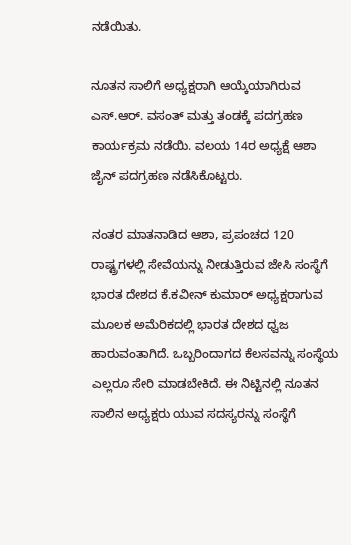ನಡೆಯಿತು.

ನೂತನ ಸಾಲಿಗೆ ಅಧ್ಯಕ್ಷರಾಗಿ ಆಯ್ಕೆಯಾಗಿರುವ ಎಸ್.ಆರ್. ವಸಂತ್ ಮತ್ತು ತಂಡಕ್ಕೆ ಪದಗ್ರಹಣ ಕಾರ್ಯಕ್ರಮ ನಡೆಯಿ. ವಲಯ 14ರ ಅಧ್ಯಕ್ಷೆ ಆಶಾ ಜೈನ್ ಪದಗ್ರಹಣ ನಡೆಸಿಕೊಟ್ಟರು.

ನಂತರ ಮಾತನಾಡಿದ ಆಶಾ, ಪ್ರಪಂಚದ 120 ರಾಷ್ಟ್ರಗಳಲ್ಲಿ ಸೇವೆಯನ್ನು ನೀಡುತ್ತಿರುವ ಜೇಸಿ ಸಂಸ್ಥೆಗೆ ಭಾರತ ದೇಶದ ಕೆ.ಕವೀನ್ ಕುಮಾರ್ ಅಧ್ಯಕ್ಷರಾಗುವ ಮೂಲಕ ಅಮೆರಿಕದಲ್ಲಿ ಭಾರತ ದೇಶದ ಧ್ವಜ ಹಾರುವಂತಾಗಿದೆ. ಒಬ್ಬರಿಂದಾಗದ ಕೆಲಸವನ್ನು ಸಂಸ್ಥೆಯ ಎಲ್ಲರೂ ಸೇರಿ ಮಾಡಬೇಕಿದೆ. ಈ ನಿಟ್ಟಿನಲ್ಲಿ ನೂತನ ಸಾಲಿನ ಅಧ್ಯಕ್ಷರು ಯುವ ಸದಸ್ಯರನ್ನು ಸಂಸ್ಥೆಗೆ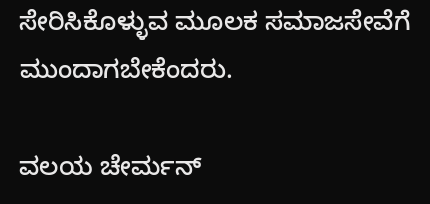ಸೇರಿಸಿಕೊಳ್ಳುವ ಮೂಲಕ ಸಮಾಜಸೇವೆಗೆ ಮುಂದಾಗಬೇಕೆಂದರು.

ವಲಯ ಚೇರ್ಮನ್‌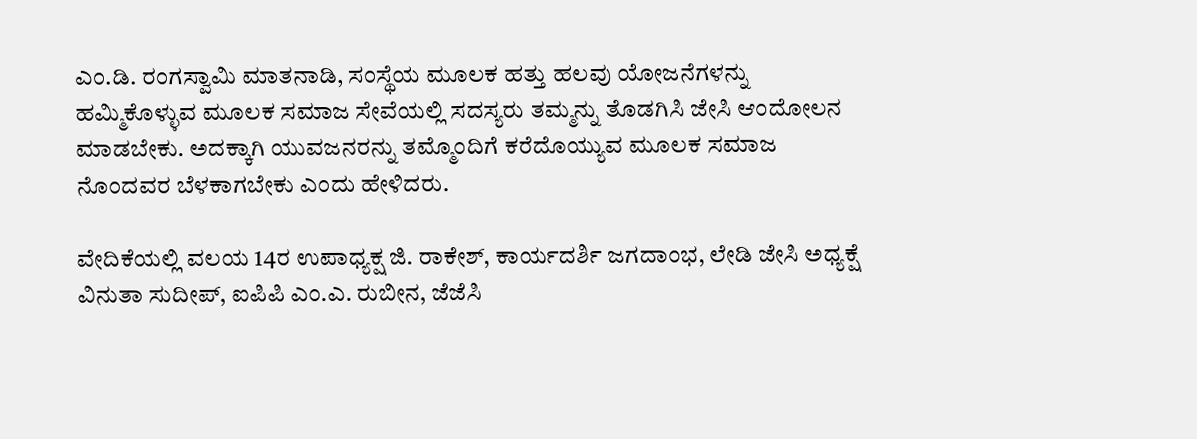ಎಂ.ಡಿ. ರಂಗಸ್ವಾಮಿ ಮಾತನಾಡಿ, ಸಂಸ್ಥೆಯ ಮೂಲಕ ಹತ್ತು ಹಲವು ಯೋಜನೆಗಳನ್ನು ಹಮ್ಮಿಕೊಳ್ಳುವ ಮೂಲಕ ಸಮಾಜ ಸೇವೆಯಲ್ಲಿ ಸದಸ್ಯರು ತಮ್ಮನ್ನು ತೊಡಗಿಸಿ ಜೇಸಿ ಆಂದೋಲನ ಮಾಡಬೇಕು. ಅದಕ್ಕಾಗಿ ಯುವಜನರನ್ನು ತಮ್ಮೊಂದಿಗೆ ಕರೆದೊಯ್ಯುವ ಮೂಲಕ ಸಮಾಜ ನೊಂದವರ ಬೆಳಕಾಗಬೇಕು ಎಂದು ಹೇಳಿದರು.

ವೇದಿಕೆಯಲ್ಲಿ ವಲಯ 14ರ ಉಪಾಧ್ಯಕ್ಷ ಜಿ. ರಾಕೇಶ್, ಕಾರ್ಯದರ್ಶಿ ಜಗದಾಂಭ, ಲೇಡಿ ಜೇಸಿ ಅಧ್ಯಕ್ಷೆ ವಿನುತಾ ಸುದೀಪ್, ಐಪಿಪಿ ಎಂ.ಎ. ರುಬೀನ, ಜೆಜೆಸಿ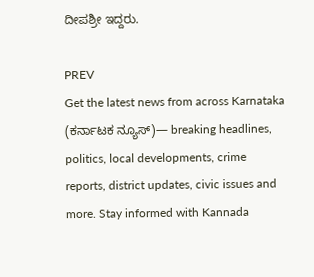ದೀಪಶ್ರೀ ಇದ್ದರು.

PREV
Get the latest news from across Karnataka (ಕರ್ನಾಟಕ ನ್ಯೂಸ್)— breaking headlines, politics, local developments, crime reports, district updates, civic issues and more. Stay informed with Kannada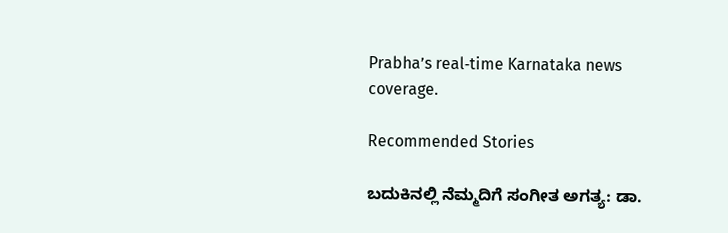Prabha’s real‑time Karnataka news coverage.

Recommended Stories

ಬದುಕಿನಲ್ಲಿ ನೆಮ್ಮದಿಗೆ ಸಂಗೀತ ಅಗತ್ಯ: ಡಾ.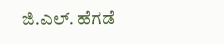ಜಿ.ಎಲ್. ಹೆಗಡೆ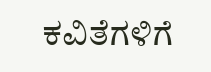ಕವಿತೆಗಳಿಗೆ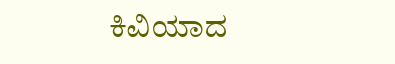ಕಿವಿಯಾದ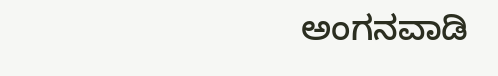ಅಂಗನವಾಡಿ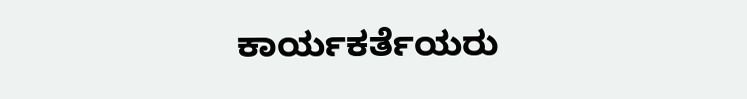ಕಾರ್ಯಕರ್ತೆಯರು